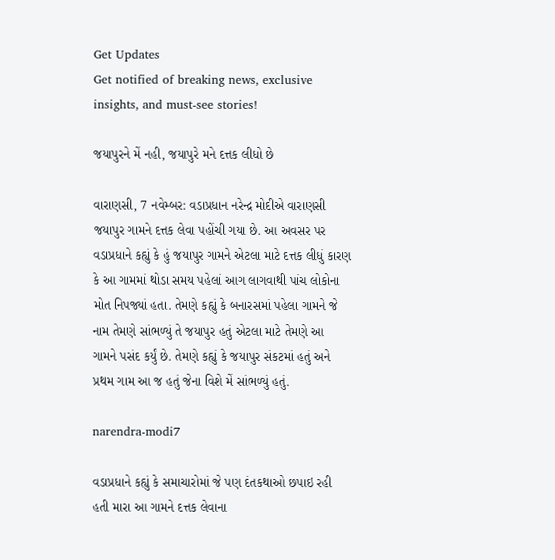Get Updates
Get notified of breaking news, exclusive insights, and must-see stories!

જયાપુરને મેં નહી, જયાપુરે મને દત્તક લીધો છે

વારાણસી, 7 નવેમ્બર: વડાપ્રધાન નરેન્દ્ર મોદીએ વારાણસી જયાપુર ગામને દત્તક લેવા પહોંચી ગયા છે. આ અવસર પર વડાપ્રધાને કહ્યું કે હું જયાપુર ગામને એટલા માટે દત્તક લીધું કારણ કે આ ગામમાં થોડા સમય પહેલાં આગ લાગવાથી પાંચ લોકોના મોત નિપજ્યાં હતા. તેમણે કહ્યું કે બનારસમાં પહેલા ગામને જે નામ તેમણે સાંભળ્યું તે જયાપુર હતું એટલા માટે તેમણે આ ગામને પસંદ કર્યું છે. તેમણે કહ્યું કે જયાપુર સંકટમાં હતું અને પ્રથમ ગામ આ જ હતું જેના વિશે મેં સાંભળ્યું હતું.

narendra-modi7

વડાપ્રધાને કહ્યું કે સમાચારોમાં જે પણ દંતકથાઓ છપાઇ રહી હતી મારા આ ગામને દત્તક લેવાના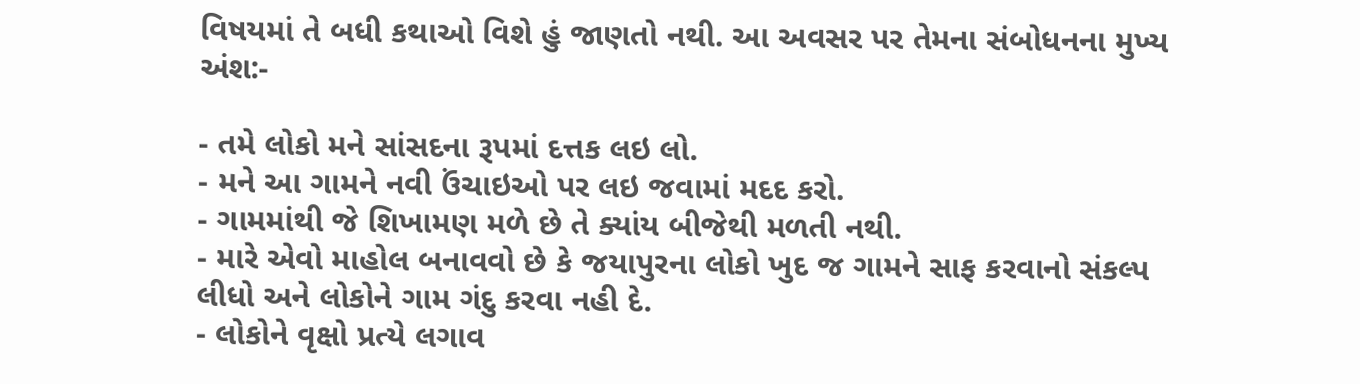વિષયમાં તે બધી કથાઓ વિશે હું જાણતો નથી. આ અવસર પર તેમના સંબોધનના મુખ્ય અંશ:-

- તમે લોકો મને સાંસદના રૂપમાં દત્તક લઇ લો.
- મને આ ગામને નવી ઉંચાઇઓ પર લઇ જવામાં મદદ કરો.
- ગામમાંથી જે શિખામણ મળે છે તે ક્યાંય બીજેથી મળતી નથી.
- મારે એવો માહોલ બનાવવો છે કે જયાપુરના લોકો ખુદ જ ગામને સાફ કરવાનો સંકલ્પ લીધો અને લોકોને ગામ ગંદુ કરવા નહી દે.
- લોકોને વૃક્ષો પ્રત્યે લગાવ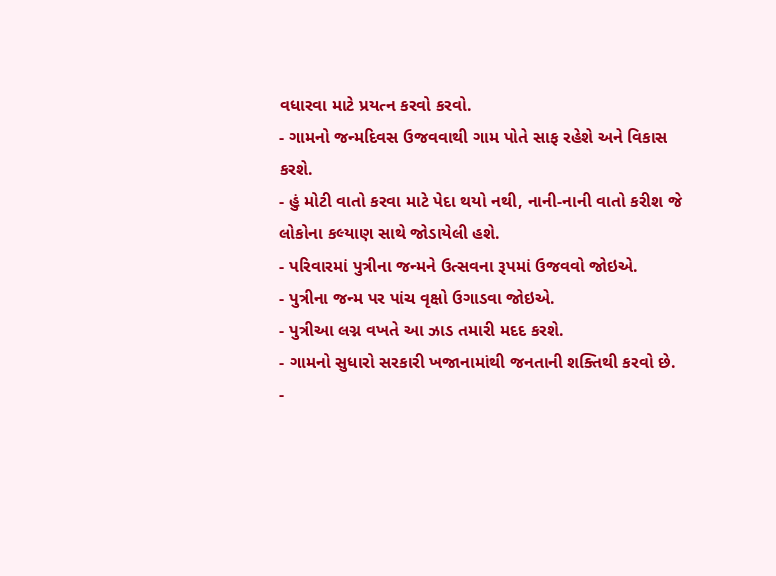વધારવા માટે પ્રયત્ન કરવો કરવો.
- ગામનો જન્મદિવસ ઉજવવાથી ગામ પોતે સાફ રહેશે અને વિકાસ કરશે.
- હું મોટી વાતો કરવા માટે પેદા થયો નથી, નાની-નાની વાતો કરીશ જે લોકોના કલ્યાણ સાથે જોડાયેલી હશે.
- પરિવારમાં પુત્રીના જન્મને ઉત્સવના રૂપમાં ઉજવવો જોઇએ.
- પુત્રીના જન્મ પર પાંચ વૃક્ષો ઉગાડવા જોઇએ.
- પુત્રીઆ લગ્ન વખતે આ ઝાડ તમારી મદદ કરશે.
- ગામનો સુધારો સરકારી ખજાનામાંથી જનતાની શક્તિથી કરવો છે.
-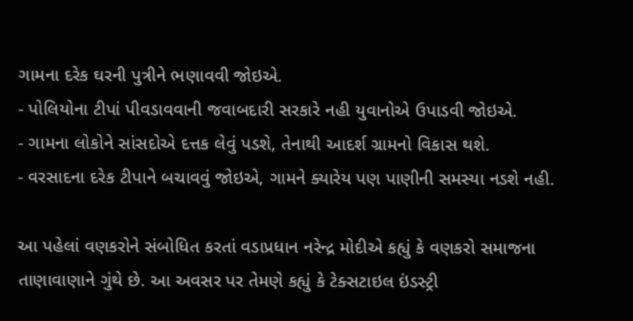ગામના દરેક ઘરની પુત્રીને ભણાવવી જોઇએ.
- પોલિયોના ટીપાં પીવડાવવાની જવાબદારી સરકારે નહી યુવાનોએ ઉપાડવી જોઇએ.
- ગામના લોકોને સાંસદોએ દત્તક લેવું પડશે, તેનાથી આદર્શ ગ્રામનો વિકાસ થશે.
- વરસાદના દરેક ટીપાને બચાવવું જોઇએ, ગામને ક્યારેય પણ પાણીની સમસ્યા નડશે નહી.

આ પહેલાં વણકરોને સંબોધિત કરતાં વડાપ્રધાન નરેન્દ્ર મોદીએ કહ્યું કે વણકરો સમાજના તાણાવાણાને ગુંથે છે. આ અવસર પર તેમણે કહ્યું કે ટેક્સટાઇલ ઇંડસ્ટ્રી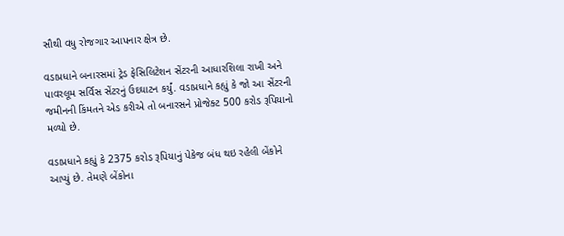સૌથી વધુ રોજગાર આપનાર ક્ષેત્ર છે.

વડાપ્રધાને બનારસમાં ટ્રેડ ફેસિલિટેશન સેંટરની આધારશિલા રાખી અને પાવરલૂમ સર્વિસ સેંટરનું ઉદઘાટન કર્યું. વડાપ્રધાને કહ્યું કે જો આ સેંટરની જમીનની કિંમતને એડ કરીએ તો બનારસને પ્રોજેક્ટ 500 કરોડ રૂપિયાનો મળ્યો છે.

વડાપ્રધાને કહ્યું કે 2375 કરોડ રૂપિયાનું પેકેજ બંધ થઇ રહેલી બેંકોને આપ્યું છે. તેમણે બેંકોના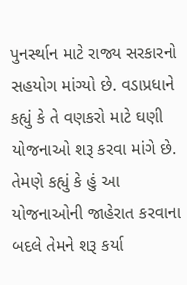પુનર્સ્થાન માટે રાજ્ય સરકારનો સહયોગ માંગ્યો છે. વડાપ્રધાને કહ્યું કે તે વણકરો માટે ઘણી યોજનાઓ શરૂ કરવા માંગે છે. તેમણે કહ્યું કે હું આ યોજનાઓની જાહેરાત કરવાના બદલે તેમને શરૂ કર્યા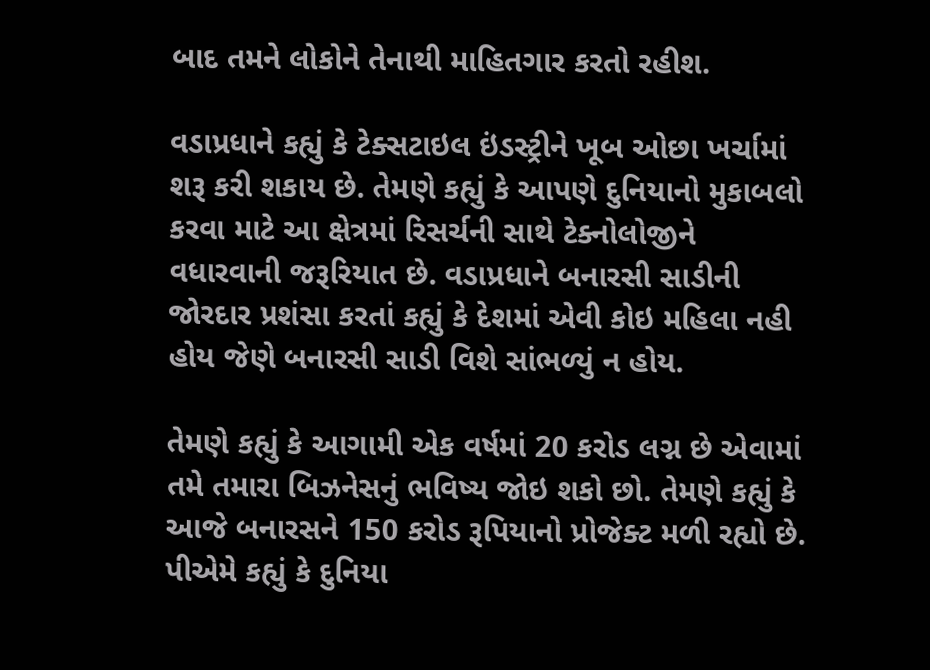બાદ તમને લોકોને તેનાથી માહિતગાર કરતો રહીશ.

વડાપ્રધાને કહ્યું કે ટેક્સટાઇલ ઇંડસ્ટ્રીને ખૂબ ઓછા ખર્ચામાં શરૂ કરી શકાય છે. તેમણે કહ્યું કે આપણે દુનિયાનો મુકાબલો કરવા માટે આ ક્ષેત્રમાં રિસર્ચની સાથે ટેક્નોલોજીને વધારવાની જરૂરિયાત છે. વડાપ્રધાને બનારસી સાડીની જોરદાર પ્રશંસા કરતાં કહ્યું કે દેશમાં એવી કોઇ મહિલા નહી હોય જેણે બનારસી સાડી વિશે સાંભળ્યું ન હોય.

તેમણે કહ્યું કે આગામી એક વર્ષમાં 20 કરોડ લગ્ન છે એવામાં તમે તમારા બિઝનેસનું ભવિષ્ય જોઇ શકો છો. તેમણે કહ્યું કે આજે બનારસને 150 કરોડ રૂપિયાનો પ્રોજેક્ટ મળી રહ્યો છે. પીએમે કહ્યું કે દુનિયા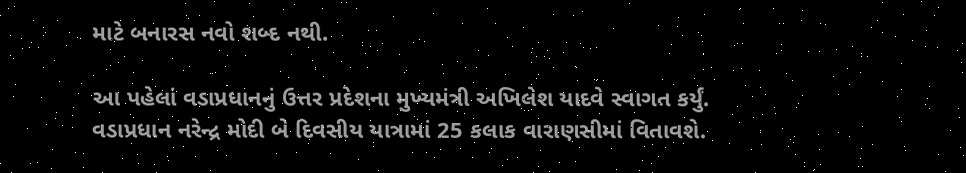માટે બનારસ નવો શબ્દ નથી.

આ પહેલાં વડાપ્રધાનનું ઉત્તર પ્રદેશના મુખ્યમંત્રી અખિલેશ યાદવે સ્વાગત કર્યું. વડાપ્રધાન નરેન્દ્ર મોદી બે દિવસીય યાત્રામાં 25 કલાક વારાણસીમાં વિતાવશે.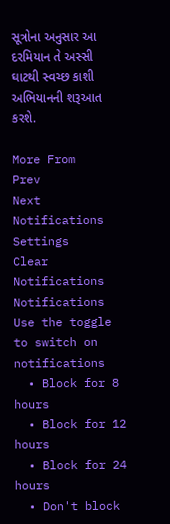સૂત્રોના અનુસાર આ દરમિયાન તે અસ્સી ઘાટથી સ્વચ્છ કાશી અભિયાનની શરૂઆત કરશે.

More From
Prev
Next
Notifications
Settings
Clear Notifications
Notifications
Use the toggle to switch on notifications
  • Block for 8 hours
  • Block for 12 hours
  • Block for 24 hours
  • Don't block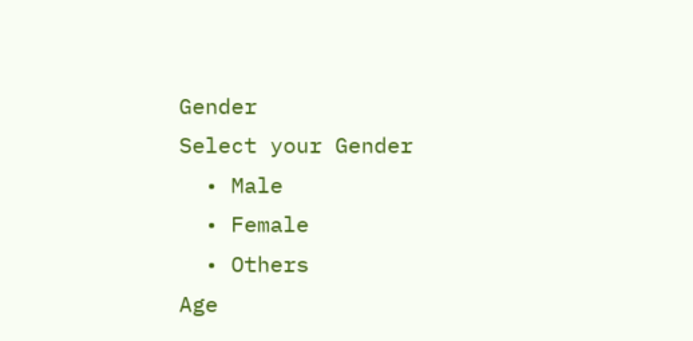Gender
Select your Gender
  • Male
  • Female
  • Others
Age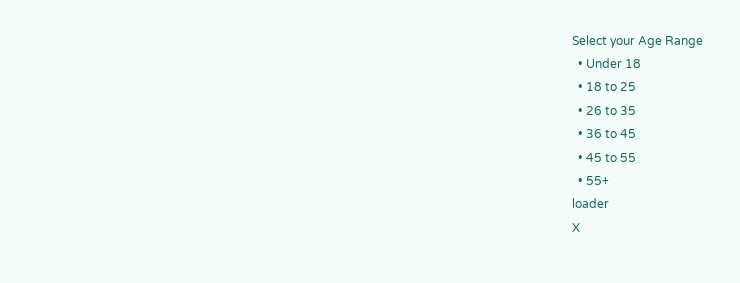Select your Age Range
  • Under 18
  • 18 to 25
  • 26 to 35
  • 36 to 45
  • 45 to 55
  • 55+
loader
X